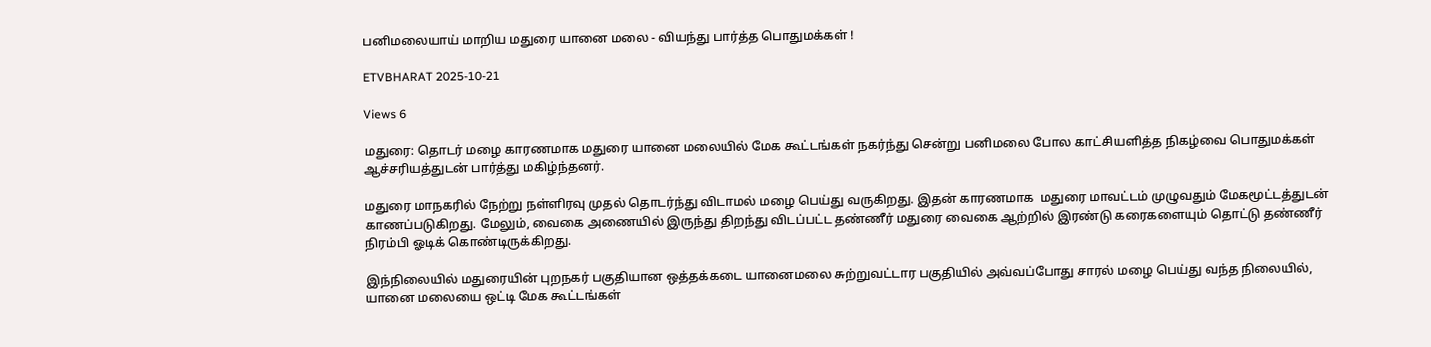பனிமலையாய் மாறிய மதுரை யானை மலை - வியந்து பார்த்த பொதுமக்கள் !

ETVBHARAT 2025-10-21

Views 6

மதுரை: தொடர் மழை காரணமாக மதுரை யானை மலையில் மேக கூட்டங்கள் நகர்ந்து சென்று பனிமலை போல காட்சியளித்த நிகழ்வை பொதுமக்கள் ஆச்சரியத்துடன் பார்த்து மகிழ்ந்தனர்.

மதுரை மாநகரில் நேற்று நள்ளிரவு முதல் தொடர்ந்து விடாமல் மழை பெய்து வருகிறது. இதன் காரணமாக  மதுரை மாவட்டம் முழுவதும் மேகமூட்டத்துடன் காணப்படுகிறது. மேலும், வைகை அணையில் இருந்து திறந்து விடப்பட்ட தண்ணீர் மதுரை வைகை ஆற்றில் இரண்டு கரைகளையும் தொட்டு தண்ணீர் நிரம்பி ஓடிக் கொண்டிருக்கிறது.

இந்நிலையில் மதுரையின் புறநகர் பகுதியான ஒத்தக்கடை யானைமலை சுற்றுவட்டார பகுதியில் அவ்வப்போது சாரல் மழை பெய்து வந்த நிலையில், யானை மலையை ஒட்டி மேக கூட்டங்கள்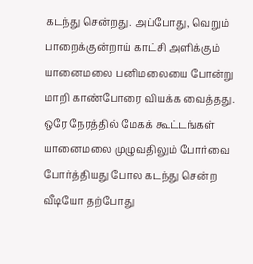கடந்து சென்றது. அப்போது, வெறும் பாறைக்குன்றாய் காட்சி அளிக்கும் யானைமலை பனிமலையை போன்று மாறி காண்போரை வியக்க வைத்தது. ஒரே நேரத்தில் மேகக் கூட்டங்கள் யானைமலை முழுவதிலும் போர்வை போர்த்தியது போல கடந்து சென்ற வீடியோ தற்போது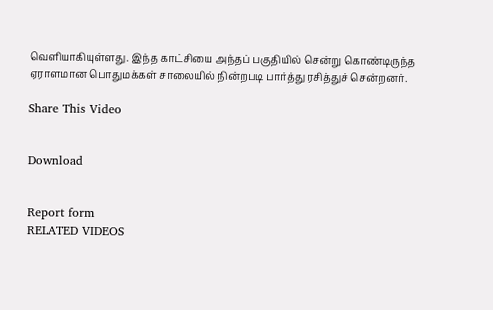வெளியாகியுள்ளது. இந்த காட்சியை அந்தப் பகுதியில் சென்று கொண்டிருந்த ஏராளமான பொதுமக்கள் சாலையில் நின்றபடி பார்த்து ரசித்துச் சென்றனர்.

Share This Video


Download


Report form
RELATED VIDEOS